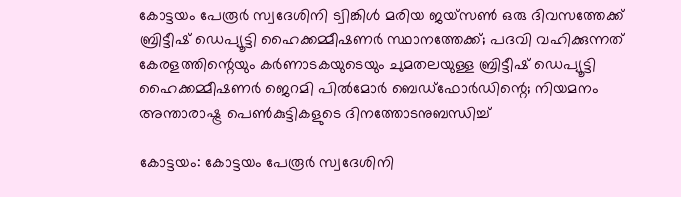കോട്ടയം പേരൂർ സ്വദേശിനി ട്വിങ്കിൾ മരിയ ജയ്സൺ ഒരു ദിവസത്തേക്ക് ബ്രിട്ടീഷ് ഡെപ്യൂട്ടി ഹൈക്കമ്മീഷണർ സ്ഥാനത്തേക്ക്; പദവി വഹിക്കുന്നത് കേരളത്തിന്റെയും കർണാടകയുടെയും ചുമതലയുള്ള ബ്രിട്ടീഷ് ഡെപ്യൂട്ടി ഹൈക്കമ്മീഷണർ ജെറമി പിൽമോർ ബെഡ്ഫോർഡിന്റെ; നിയമനം അന്താരാഷ്ട്ര പെൺകുട്ടികളുടെ ദിനത്തോടനുബന്ധിച്ച്

കോട്ടയം: കോട്ടയം പേരൂർ സ്വദേശിനി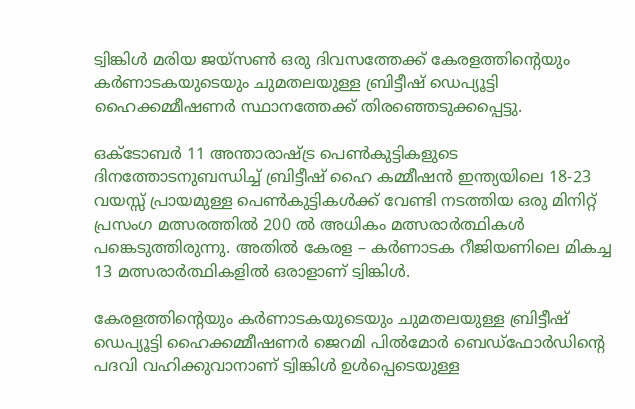ട്വിങ്കിൾ മരിയ ജയ്സൺ ഒരു ദിവസത്തേക്ക് കേരളത്തിന്റെയും കർണാടകയുടെയും ചുമതലയുള്ള ബ്രിട്ടീഷ് ഡെപ്യൂട്ടി ഹൈക്കമ്മീഷണർ സ്ഥാനത്തേക്ക് തിരഞ്ഞെടുക്കപ്പെട്ടു.

ഒക്ടോബർ 11 അന്താരാഷ്ട്ര പെൺകുട്ടികളുടെ ദിനത്തോടനുബന്ധിച്ച് ബ്രിട്ടീഷ് ഹൈ കമ്മീഷൻ ഇന്ത്യയിലെ 18-23 വയസ്സ് പ്രായമുള്ള പെൺകുട്ടികൾക്ക് വേണ്ടി നടത്തിയ ഒരു മിനിറ്റ് പ്രസംഗ മത്സരത്തിൽ 200 ൽ അധികം മത്സരാർത്ഥികൾ പങ്കെടുത്തിരുന്നു. അതിൽ കേരള – കർണാടക റീജിയണിലെ മികച്ച 13 മത്സരാർത്ഥികളിൽ ഒരാളാണ് ട്വിങ്കിൾ.

കേരളത്തിന്റെയും കർണാടകയുടെയും ചുമതലയുള്ള ബ്രിട്ടീഷ് ഡെപ്യൂട്ടി ഹൈക്കമ്മീഷണർ ജെറമി പിൽമോർ ബെഡ്ഫോർഡിന്റെ പദവി വഹിക്കുവാനാണ് ട്വിങ്കിൾ ഉൾപ്പെടെയുള്ള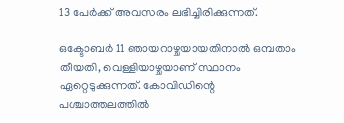13 പേർക്ക് അവസരം ലഭിച്ചിരിക്കുന്നത്.

ഒക്ടോബർ 11 ഞായറാഴ്ചയായതിനാൽ ഒമ്പതാം തീയതി, വെള്ളിയാഴ്ചയാണ് സ്ഥാനം ഏറ്റെടുക്കുന്നത്. കോവിഡിന്റെ പശ്ചാത്തലത്തിൽ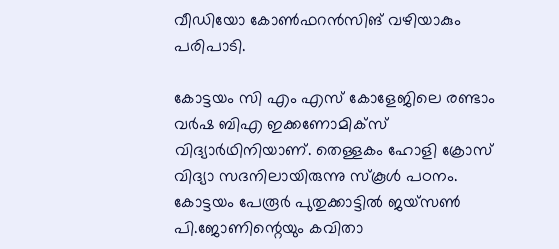വീഡിയോ കോൺഫറൻസിങ് വഴിയാകും പരിപാടി.

കോട്ടയം സി എം എസ് കോളേജിലെ രണ്ടാം വർഷ ബിഎ ഇക്കണോമിക്സ് വിദ്യാർഥിനിയാണ്. തെള്ളകം ഹോളി ക്രോസ് വിദ്യാ സദനിലായിരുന്നു സ്കൂൾ പഠനം. കോട്ടയം പേരൂർ പുതുക്കാട്ടിൽ ജയ്സൺ പി.ജോണിന്റെയും കവിതാ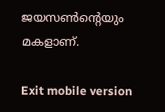ജയസൺന്റെയും മകളാണ്.

Exit mobile version